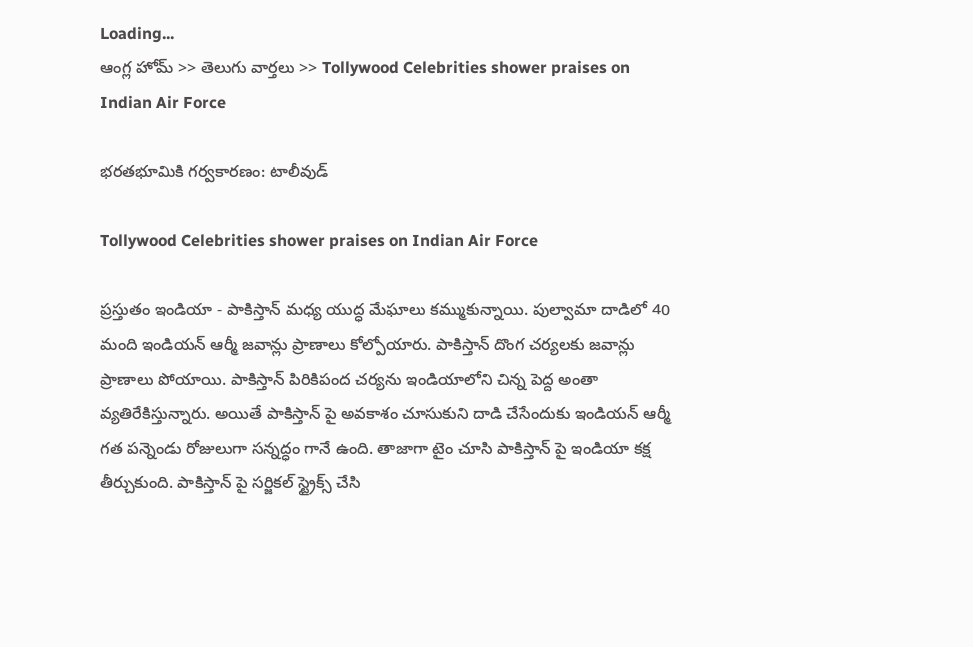Loading...
ఆంగ్ల హోమ్ >> తెలుగు వార్తలు >> Tollywood Celebrities shower praises on Indian Air Force

భరతభూమికి గర్వకారణం: టాలీవుడ్

Tollywood Celebrities shower praises on Indian Air Force

ప్రస్తుతం ఇండియా - పాకిస్తాన్ మధ్య యుద్ధ మేఘాలు కమ్ముకున్నాయి. పుల్వామా దాడిలో 40 మంది ఇండియన్ ఆర్మీ జవాన్లు ప్రాణాలు కోల్పోయారు. పాకిస్తాన్ దొంగ చర్యలకు జవాన్లు ప్రాణాలు పోయాయి. పాకిస్తాన్ పిరికిపంద చర్యను ఇండియాలోని చిన్న పెద్ద అంతా వ్యతిరేకిస్తున్నారు. అయితే పాకిస్తాన్ పై అవకాశం చూసుకుని దాడి చేసేందుకు ఇండియన్ ఆర్మీ గత పన్నెండు రోజులుగా సన్నద్ధం గానే ఉంది. తాజాగా టైం చూసి పాకిస్తాన్ పై ఇండియా కక్ష తీర్చుకుంది. పాకిస్తాన్ పై సర్జికల్ స్ట్రైక్స్ చేసి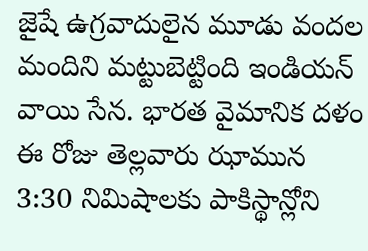జైషే ఉగ్రవాదులైన మూడు వందల మందిని మట్టుబెట్టింది ఇండియన్ వాయి సేన. భారత వైమానిక దళం ఈ రోజు తెల్లవారు ఝామున 3:30 నిమిషాలకు పాకిస్థాన్లోని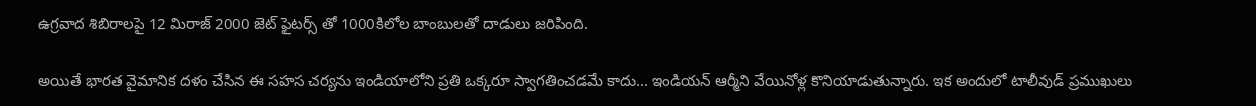ఉగ్రవాద శిబిరాలపై 12 మిరాజ్ 2000 జెట్ ఫైటర్స్ తో 1000కిలోల బాంబులతో దాడులు జరిపింది.

అయితే భారత వైమానిక దళం చేసిన ఈ సహస చర్యను ఇండియాలోని ప్రతి ఒక్కరూ స్వాగతించడమే కాదు... ఇండియన్ ఆర్మీని వేయినోళ్ల కొనియాడుతున్నారు. ఇక అందులో టాలీవుడ్ ప్రముఖులు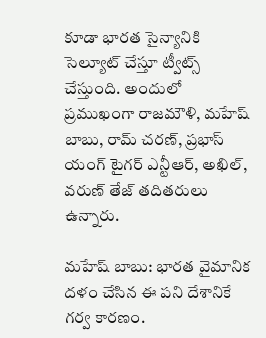కూడా భారత సైన్యానికి సెల్యూట్ చేస్తూ ట్వీట్స్ చేస్తుంది. అందులో ప్రముఖంగా రాజమౌళి, మహేష్ బాబు, రామ్ చరణ్, ప్రభాస్ యంగ్ టైగర్ ఎన్టీఆర్, అఖిల్, వరుణ్ తేజ్ తదితరులు ఉన్నారు.

మహేష్ బాబు: భారత వైమానిక దళం చేసిన ఈ పని దేశానికే గర్వ కారణం.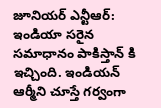జూనియర్ ఎన్టీఆర్: ఇండియా సరైన సమాధానం పాకిస్తాన్ కి ఇచ్చింది. ఇండియన్ ఆర్మీని చూస్తే గర్వంగా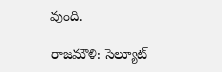వుంది.

రాజమౌళి: సెల్యూట్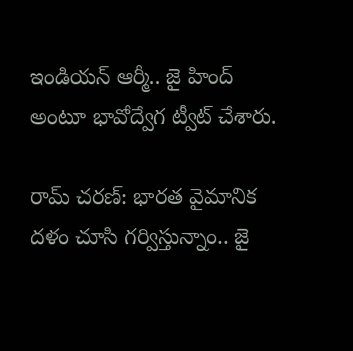ఇండియన్ ఆర్మీ.. జై హింద్ అంటూ భావోద్వేగ ట్వీట్ చేశారు.

రామ్ చరణ్: భారత వైమానిక దళం చూసి గర్విస్తున్నాం.. జై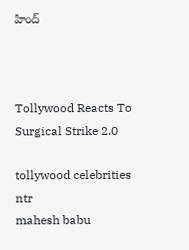హింద్



Tollywood Reacts To Surgical Strike 2.0

tollywood celebrities
ntr
mahesh babu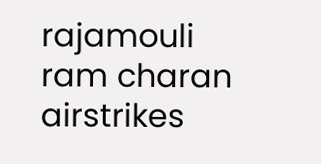rajamouli
ram charan
airstrikes